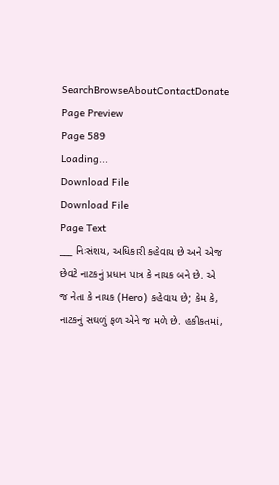SearchBrowseAboutContactDonate
Page Preview
Page 589
Loading...
Download File
Download File
Page Text
___ નિઃસંશય, અધિકારી કહેવાય છે અને એજ છેવટે નાટકનું પ્રધાન પાત્ર કે નાયક બને છે. એ જ નેતા કે નાયક (Hero) કહેવાય છે; કેમ કે, નાટકનું સઘળું ફળ એને જ મળે છે. હકીકતમાં,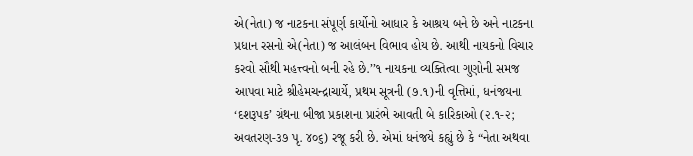એ(નેતા) જ નાટકના સંપૂર્ણ કાર્યોનો આધાર કે આશ્રય બને છે અને નાટકના પ્રધાન રસનો એ(નેતા) જ આલંબન વિભાવ હોય છે. આથી નાયકનો વિચાર કરવો સૌથી મહત્ત્વનો બની રહે છે.’’૧ નાયકના વ્યક્તિત્વા ગુણોની સમજ આપવા માટે શ્રીહેમચન્દ્રાચાર્યે, પ્રથમ સૂત્રની (૭.૧)ની વૃત્તિમાં, ધનંજયના ‘દશરૂપક’ ગ્રંથના બીજા પ્રકાશના પ્રારંભે આવતી બે કારિકાઓ (૨.૧-૨; અવતરણ-૩૭ પૃ. ૪૦૬) રજૂ કરી છે. એમાં ધનંજયે કહ્યું છે કે “નેતા અથવા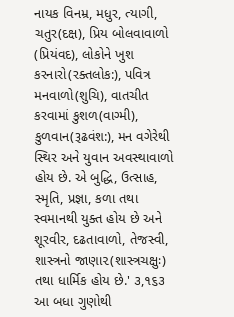નાયક વિનમ્ર, મધુર, ત્યાગી, ચતુર(દક્ષ), પ્રિય બોલવાવાળો (પ્રિયંવદ), લોકોને ખુશ કરનારો(રક્તલોક:), પવિત્ર મનવાળો(શુચિ), વાતચીત કરવામાં કુશળ(વાગ્મી), કુળવાન(રૂઢવંશ:), મન વગેરેથી સ્થિર અને યુવાન અવસ્થાવાળો હોય છે. એ બુદ્ધિ, ઉત્સાહ, સ્મૃતિ, પ્રજ્ઞા, કળા તથા સ્વમાનથી યુક્ત હોય છે અને શૂરવીર, દઢતાવાળો, તેજસ્વી, શાસ્ત્રનો જાણા૨(શાસ્ત્રચક્ષુઃ) તથા ધાર્મિક હોય છે.' ૩,૧૬૩ આ બધા ગુણોથી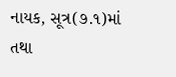નાયક, સૂત્ર(૭.૧)માં તથા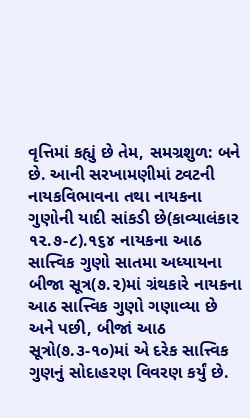વૃત્તિમાં કહ્યું છે તેમ, સમગ્રશુળ: બને છે. આની સરખામણીમાં ટ્વટની નાયકવિભાવના તથા નાયકના ગુણોની યાદી સાંકડી છે(કાવ્યાલંકાર ૧૨.૭-૮).૧૬૪ નાયકના આઠ સાત્ત્વિક ગુણો સાતમા અધ્યાયના બીજા સૂત્ર(૭.૨)માં ગ્રંથકારે નાયકના આઠ સાત્ત્વિક ગુણો ગણાવ્યા છે અને પછી, બીજાં આઠ સૂત્રો(૭.૩-૧૦)માં એ દરેક સાત્ત્વિક ગુણનું સોદાહરણ વિવરણ કર્યું છે.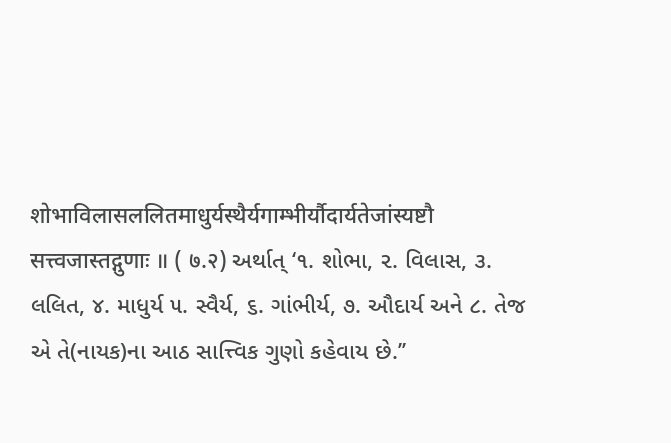शोभाविलासललितमाधुर्यस्थैर्यगाम्भीर्यौदार्यतेजांस्यष्टौ सत्त्वजास्तद्गुणाः ॥ ( ७.२) અર્થાત્ ‘૧. શોભા, ૨. વિલાસ, ૩. લલિત, ૪. માધુર્ય ૫. સ્વૈર્ય, ૬. ગાંભીર્ય, ૭. ઔદાર્ય અને ૮. તેજ એ તે(નાયક)ના આઠ સાત્ત્વિક ગુણો કહેવાય છે.’’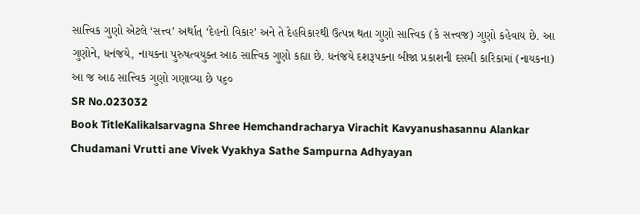સાત્ત્વિક ગુણો એટલે ‘સત્ત્વ’ અર્થાત્ ‘દેહનો વિકાર’ અને તે દેહવિકારથી ઉત્પન્ન થતા ગુણો સાત્ત્વિક (કે સત્ત્વજ) ગુણો કહેવાય છે. આ ગુણોને, ધનંજયે, નાયકના પુરુષત્વયુક્ત આઠ સાત્ત્વિક ગુણો કહ્યા છે. ધનંજયે દશરૂપકના બીજા પ્રકાશની દસમી કારિકામાં (નાયકના) આ જ આઠ સાત્ત્વિક ગુણો ગણાવ્યા છે ૫૬૦
SR No.023032
Book TitleKalikalsarvagna Shree Hemchandracharya Virachit Kavyanushasannu Alankar Chudamani Vrutti ane Vivek Vyakhya Sathe Sampurna Adhyayan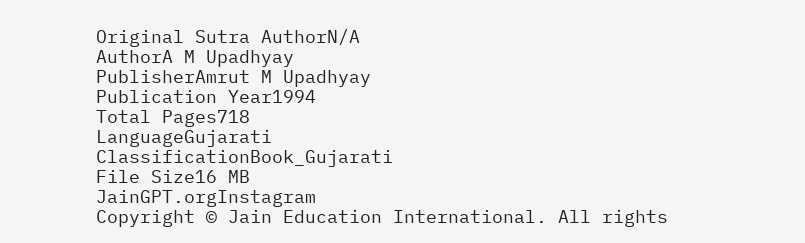Original Sutra AuthorN/A
AuthorA M Upadhyay
PublisherAmrut M Upadhyay
Publication Year1994
Total Pages718
LanguageGujarati
ClassificationBook_Gujarati
File Size16 MB
JainGPT.orgInstagram
Copyright © Jain Education International. All rights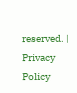reserved. | Privacy Policy